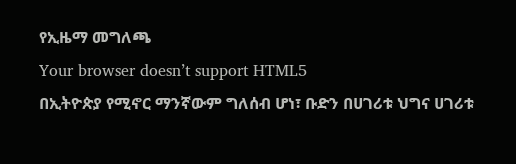የኢዜማ መግለጫ
Your browser doesn’t support HTML5
በኢትዮጵያ የሚኖር ማንኛውም ግለሰብ ሆነ፣ ቡድን በሀገሪቱ ህግና ሀገሪቱ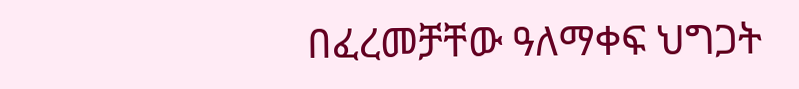በፈረመቻቸው ዓለማቀፍ ህግጋት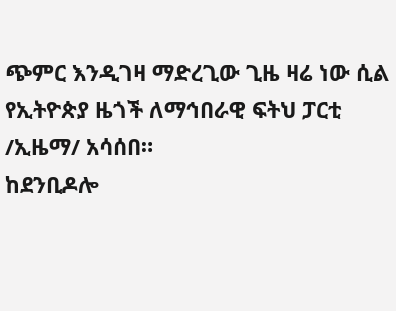ጭምር እንዲገዛ ማድረጊው ጊዜ ዛሬ ነው ሲል የኢትዮጵያ ዜጎች ለማኅበራዊ ፍትህ ፓርቲ /ኢዜማ/ አሳሰበ።
ከደንቢዶሎ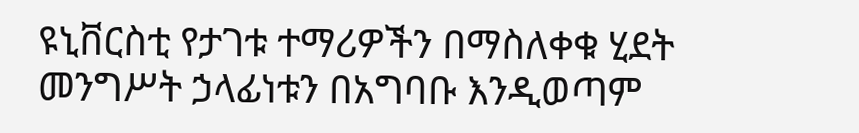ዩኒቨርስቲ የታገቱ ተማሪዎችን በማስለቀቁ ሂደት መንግሥት ኃላፊነቱን በአግባቡ እንዲወጣም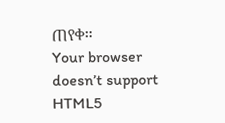ጠየቀ።
Your browser doesn’t support HTML5